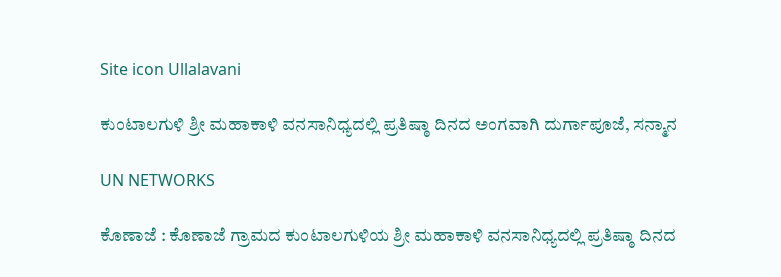Site icon Ullalavani

ಕುಂಟಾಲಗುಳಿ ಶ್ರೀ ಮಹಾಕಾಳಿ ವನಸಾನಿಧ್ಯದಲ್ಲಿ ಪ್ರತಿಷ್ಠಾ ದಿನದ ಅಂಗವಾಗಿ ದುರ್ಗಾಪೂಜೆ, ಸನ್ಮಾನ

UN NETWORKS

ಕೊಣಾಜೆ : ಕೊಣಾಜೆ ಗ್ರಾಮದ ಕುಂಟಾಲಗುಳಿಯ ಶ್ರೀ ಮಹಾಕಾಳಿ ವನಸಾನಿಧ್ಯದಲ್ಲಿ ಪ್ರತಿಷ್ಠಾ ದಿನದ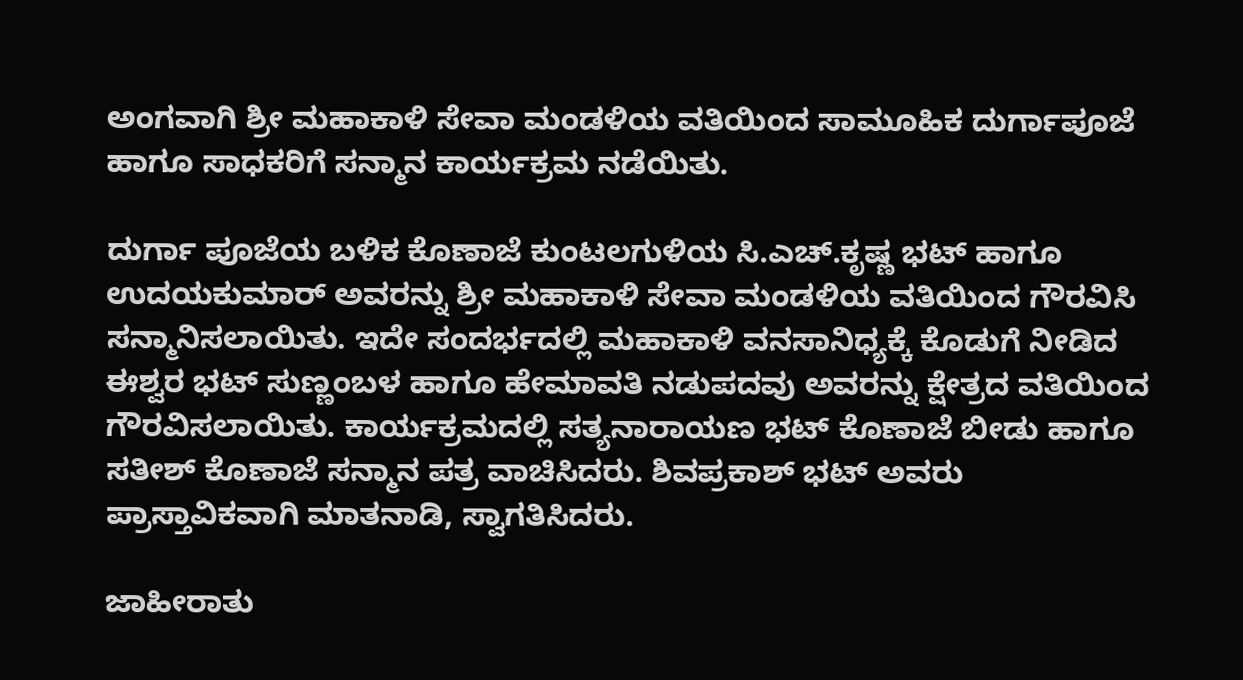ಅಂಗವಾಗಿ ಶ್ರೀ ಮಹಾಕಾಳಿ ಸೇವಾ ಮಂಡಳಿಯ ವತಿಯಿಂದ ಸಾಮೂಹಿಕ ದುರ್ಗಾಪೂಜೆ ಹಾಗೂ ಸಾಧಕರಿಗೆ ಸನ್ಮಾನ ಕಾರ್ಯಕ್ರಮ ನಡೆಯಿತು.

ದುರ್ಗಾ ಪೂಜೆಯ ಬಳಿಕ ಕೊಣಾಜೆ ಕುಂಟಲಗುಳಿಯ ಸಿ.ಎಚ್.ಕೃಷ್ಣ ಭಟ್ ಹಾಗೂ ಉದಯಕುಮಾರ್ ಅವರನ್ನು ಶ್ರೀ ಮಹಾಕಾಳಿ ಸೇವಾ ಮಂಡಳಿಯ ವತಿಯಿಂದ ಗೌರವಿಸಿ ಸನ್ಮಾನಿಸಲಾಯಿತು. ಇದೇ ಸಂದರ್ಭದಲ್ಲಿ ಮಹಾಕಾಳಿ ವನಸಾನಿಧ್ಯಕ್ಕೆ ಕೊಡುಗೆ ನೀಡಿದ ಈಶ್ವರ ಭಟ್ ಸುಣ್ಣಂಬಳ ಹಾಗೂ ಹೇಮಾವತಿ ನಡುಪದವು ಅವರನ್ನು ಕ್ಷೇತ್ರದ ವತಿಯಿಂದ ಗೌರವಿಸಲಾಯಿತು. ಕಾರ್ಯಕ್ರಮದಲ್ಲಿ ಸತ್ಯನಾರಾಯಣ ಭಟ್ ಕೊಣಾಜೆ ಬೀಡು ಹಾಗೂ ಸತೀಶ್ ಕೊಣಾಜೆ ಸನ್ಮಾನ ಪತ್ರ ವಾಚಿಸಿದರು. ಶಿವಪ್ರಕಾಶ್ ಭಟ್ ಅವರು ಪ್ರಾಸ್ತಾವಿಕವಾಗಿ ಮಾತನಾಡಿ, ಸ್ವಾಗತಿಸಿದರು.

ಜಾಹೀರಾತು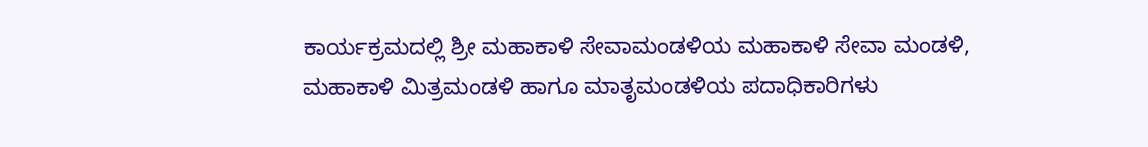ಕಾರ್ಯಕ್ರಮದಲ್ಲಿ ಶ್ರೀ ಮಹಾಕಾಳಿ ಸೇವಾಮಂಡಳಿಯ ಮಹಾಕಾಳಿ ಸೇವಾ ಮಂಡಳಿ, ಮಹಾಕಾಳಿ ಮಿತ್ರಮಂಡಳಿ ಹಾಗೂ ಮಾತೃಮಂಡಳಿಯ ಪದಾಧಿಕಾರಿಗಳು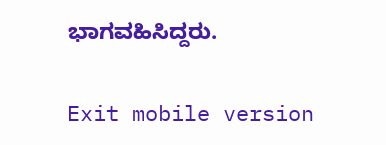ಭಾಗವಹಿಸಿದ್ದರು.

Exit mobile version